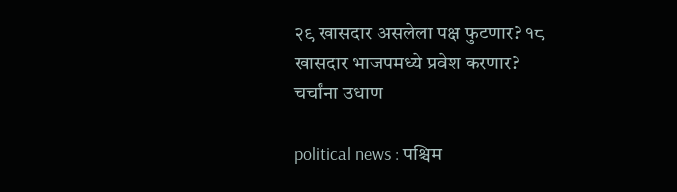२९ खासदार असलेला पक्ष फुटणार? १८ खासदार भाजपमध्ये प्रवेश करणार? चर्चांना उधाण

political news : पश्चिम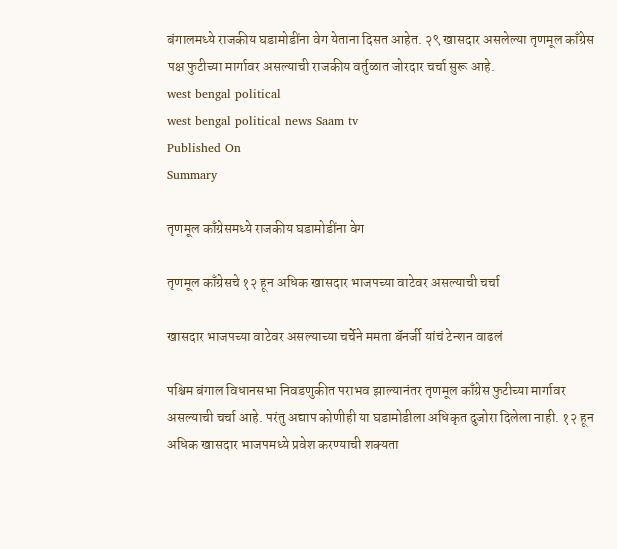बंगालमध्ये राजकीय घडामोडींना वेग येताना दिसत आहेत. २९ खासदार असलेल्या तृणमूल काँग्रेस पक्ष फुटीच्या मार्गावर असल्याची राजकीय वर्तुळात जोरदार चर्चा सुरू आहे.
west bengal political
west bengal political news Saam tv
Published On
Summary

तृणमूल काँग्रेसमध्ये राजकीय घडामोडींना वेग

तृणमूल काँग्रेसचे १२ हून अधिक खासदार भाजपच्या वाटेवर असल्याची चर्चा

खासदार भाजपच्या वाटेवर असल्याच्या चर्चेने ममता बॅनर्जी यांचं टेन्शन वाढलं

पश्चिम बंगाल विधानसभा निवडणुकीत पराभव झाल्यानंतर तृणमूल काँग्रेस फुटीच्या मार्गावर असल्याची चर्चा आहे. परंतु अद्याप कोणीही या घडामोडीला अधिकृत दुजोरा दिलेला नाही. १२ हून अधिक खासदार भाजपमध्ये प्रवेश करण्याची शक्यता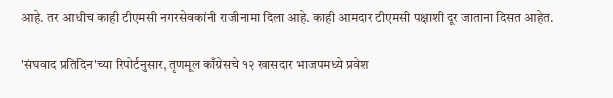आहे. तर आधीच काही टीएमसी नगरसेवकांनी राजीनामा दिला आहे. काही आमदार टीएमसी पक्षाशी दूर जाताना दिसत आहेत.

'संघवाद प्रतिदिन'च्या रिपोर्टनुसार, तृणमूल काँग्रेसचे १२ खासदार भाजपमध्ये प्रवेश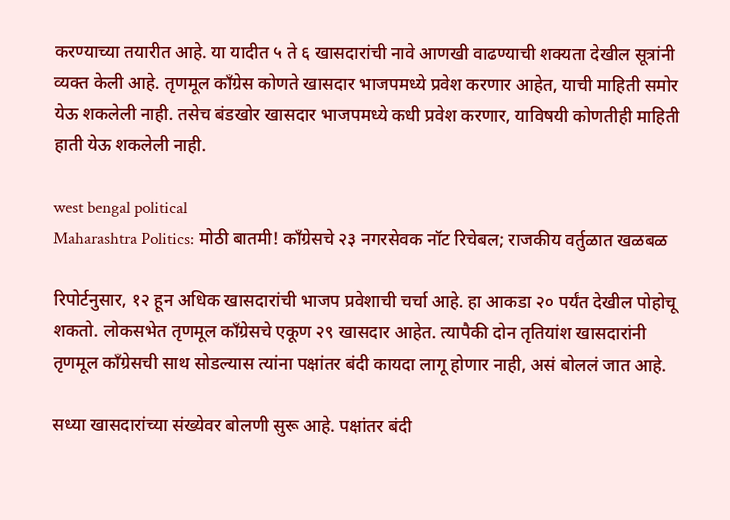करण्याच्या तयारीत आहे. या यादीत ५ ते ६ खासदारांची नावे आणखी वाढण्याची शक्यता देखील सूत्रांनी व्यक्त केली आहे. तृणमूल काँग्रेस कोणते खासदार भाजपमध्ये प्रवेश करणार आहेत, याची माहिती समोर येऊ शकलेली नाही. तसेच बंडखोर खासदार भाजपमध्ये कधी प्रवेश करणार, याविषयी कोणतीही माहिती हाती येऊ शकलेली नाही.

west bengal political
Maharashtra Politics: मोठी बातमी! काँग्रेसचे २३ नगरसेवक नॉट रिचेबल; राजकीय वर्तुळात खळबळ

रिपोर्टनुसार, १२ हून अधिक खासदारांची भाजप प्रवेशाची चर्चा आहे. हा आकडा २० पर्यंत देखील पोहोचू शकतो. लोकसभेत तृणमूल काँग्रेसचे एकूण २९ खासदार आहेत. त्यापैकी दोन तृतियांश खासदारांनी तृणमूल काँग्रेसची साथ सोडल्यास त्यांना पक्षांतर बंदी कायदा लागू होणार नाही, असं बोललं जात आहे.

सध्या खासदारांच्या संख्येवर बोलणी सुरू आहे. पक्षांतर बंदी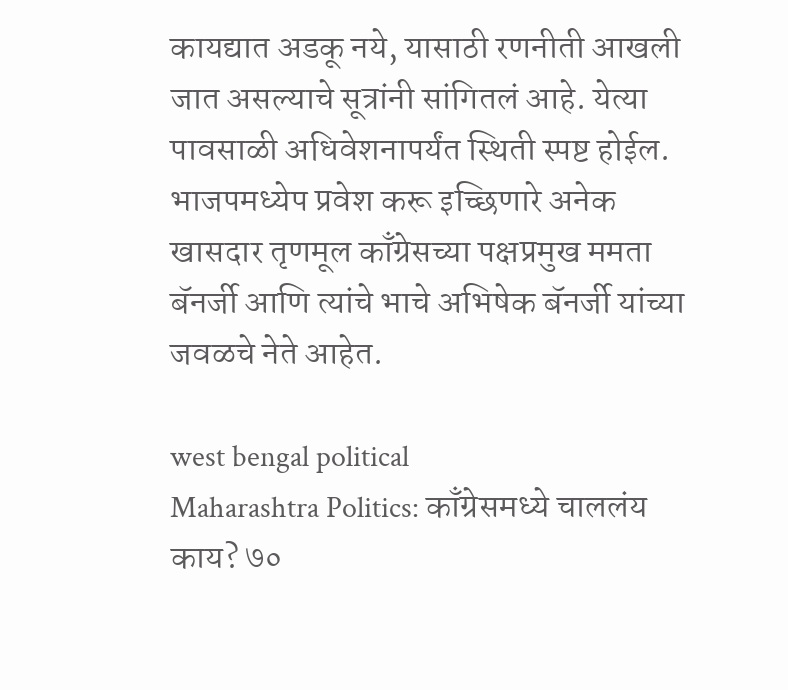कायद्यात अडकू नये, यासाठी रणनीती आखली जात असल्याचे सूत्रांनी सांगितलं आहे. येत्या पावसाळी अधिवेशनापर्यंत स्थिती स्पष्ट होईल. भाजपमध्येप प्रवेश करू इच्छिणारे अनेक खासदार तृणमूल काँग्रेसच्या पक्षप्रमुख ममता बॅनर्जी आणि त्यांचे भाचे अभिषेक बॅनर्जी यांच्या जवळचे नेते आहेत.

west bengal political
Maharashtra Politics: काँग्रेसमध्ये चाललंय काय? ७०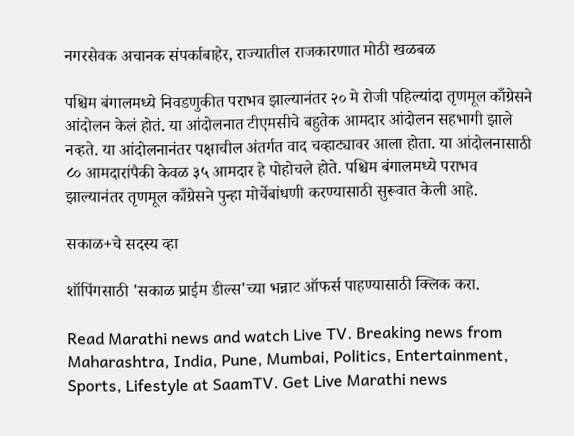नगरसेवक अचानक संपर्काबाहेर, राज्यातील राजकारणात मोठी खळबळ

पश्चिम बंगालमध्ये निवडणुकीत पराभव झाल्यानंतर २० मे रोजी पहिल्यांदा तृणमूल काँग्रेसने आंदोलन केलं होतं. या आंदोलनात टीएमसीचे बहुतेक आमदार आंदोलन सहभागी झाले नव्हते. या आंदोलनानंतर पक्षाचील अंतर्गत वाद चव्हाट्यावर आला होता. या आंदोलनासाठी ८० आमदारांपैकी केवळ ३५ आमदार हे पोहोचले होते. पश्चिम बंगालमध्ये पराभव झाल्यानंतर तृणमूल काँग्रेसने पुन्हा मोर्चेबांधणी करण्यासाठी सुरूवात केली आहे.

सकाळ+चे सदस्य व्हा

शॉपिंगसाठी 'सकाळ प्राईम डील्स'च्या भन्नाट ऑफर्स पाहण्यासाठी क्लिक करा.

Read Marathi news and watch Live TV. Breaking news from Maharashtra, India, Pune, Mumbai, Politics, Entertainment, Sports, Lifestyle at SaamTV. Get Live Marathi news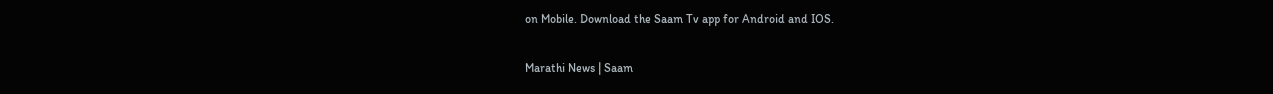on Mobile. Download the Saam Tv app for Android and IOS.

Marathi News | Saam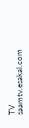TV
saamtv.esakal.com